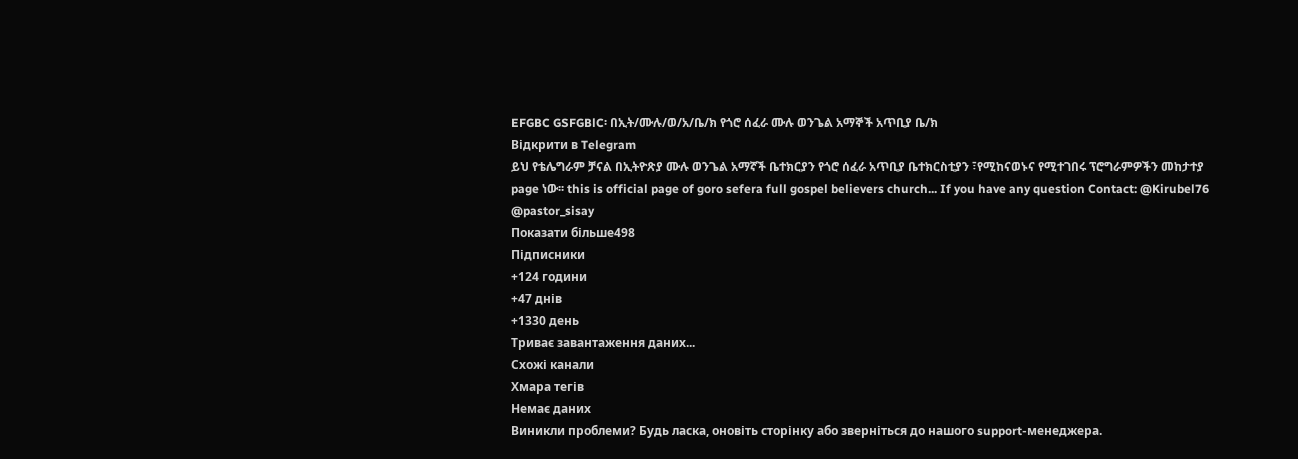EFGBC GSFGBlC፡ በኢት/ሙሉ/ወ/አ/ቤ/ክ የጎሮ ሰፈራ ሙሉ ወንጌል አማኞች አጥቢያ ቤ/ክ
Відкрити в Telegram
ይህ የቴሌግራም ቻናል በኢትዮጽያ ሙሉ ወንጌል አማኛች ቤተክርያን የጎሮ ሰፈራ አጥቢያ ቤተክርስቲያን ፣የሚከናወኑና የሚተገበሩ ፕሮግራምዎችን መከታተያ page ነው፡፡ this is official page of goro sefera full gospel believers church... If you have any question Contact: @Kirubel76 @pastor_sisay
Показати більше498
Підписники
+124 години
+47 днів
+1330 день
Триває завантаження даних...
Схожі канали
Хмара тегів
Немає даних
Виникли проблеми? Будь ласка, оновіть сторінку або зверніться до нашого support-менеджера.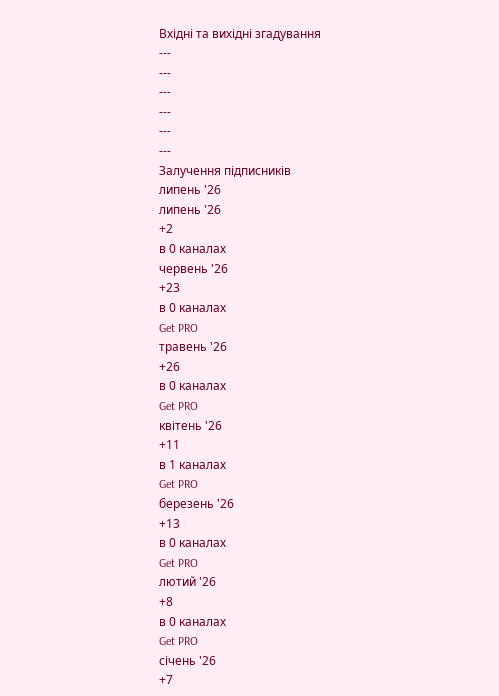Вхідні та вихідні згадування
---
---
---
---
---
---
Залучення підписників
липень '26
липень '26
+2
в 0 каналах
червень '26
+23
в 0 каналах
Get PRO
травень '26
+26
в 0 каналах
Get PRO
квітень '26
+11
в 1 каналах
Get PRO
березень '26
+13
в 0 каналах
Get PRO
лютий '26
+8
в 0 каналах
Get PRO
січень '26
+7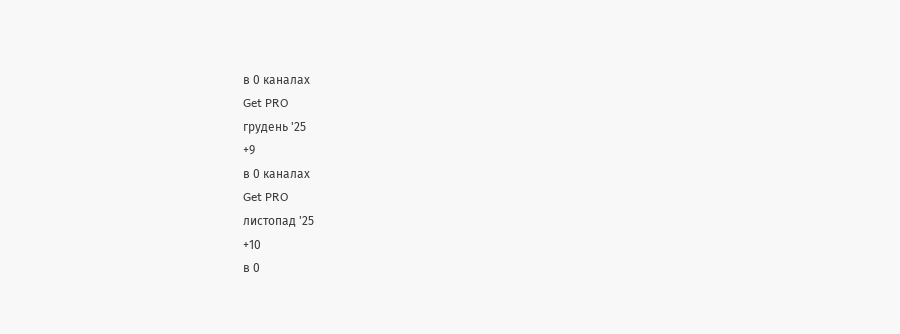в 0 каналах
Get PRO
грудень '25
+9
в 0 каналах
Get PRO
листопад '25
+10
в 0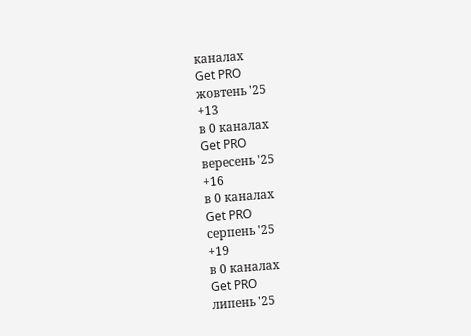каналах
Get PRO
жовтень '25
+13
в 0 каналах
Get PRO
вересень '25
+16
в 0 каналах
Get PRO
серпень '25
+19
в 0 каналах
Get PRO
липень '25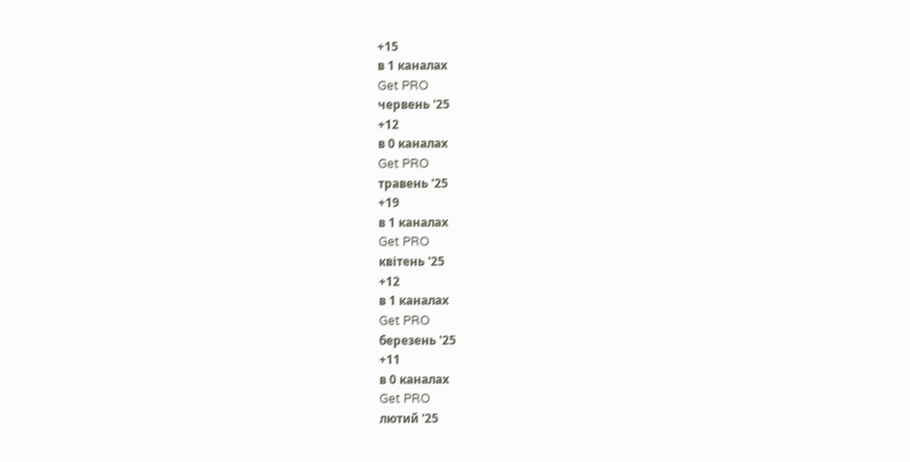+15
в 1 каналах
Get PRO
червень '25
+12
в 0 каналах
Get PRO
травень '25
+19
в 1 каналах
Get PRO
квітень '25
+12
в 1 каналах
Get PRO
березень '25
+11
в 0 каналах
Get PRO
лютий '25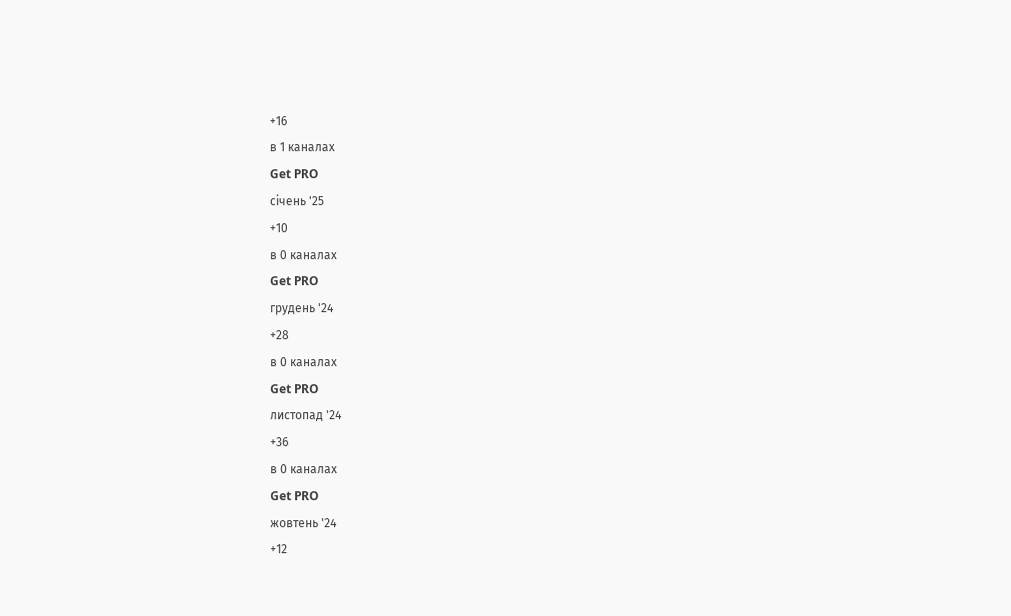+16
в 1 каналах
Get PRO
січень '25
+10
в 0 каналах
Get PRO
грудень '24
+28
в 0 каналах
Get PRO
листопад '24
+36
в 0 каналах
Get PRO
жовтень '24
+12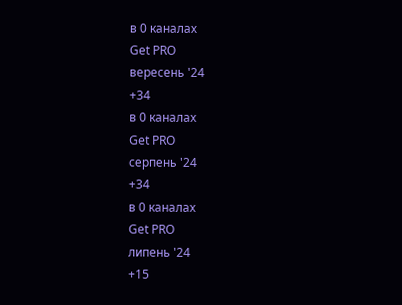в 0 каналах
Get PRO
вересень '24
+34
в 0 каналах
Get PRO
серпень '24
+34
в 0 каналах
Get PRO
липень '24
+15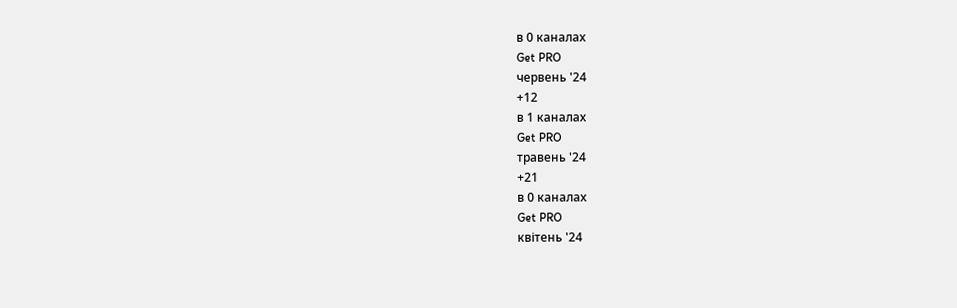в 0 каналах
Get PRO
червень '24
+12
в 1 каналах
Get PRO
травень '24
+21
в 0 каналах
Get PRO
квітень '24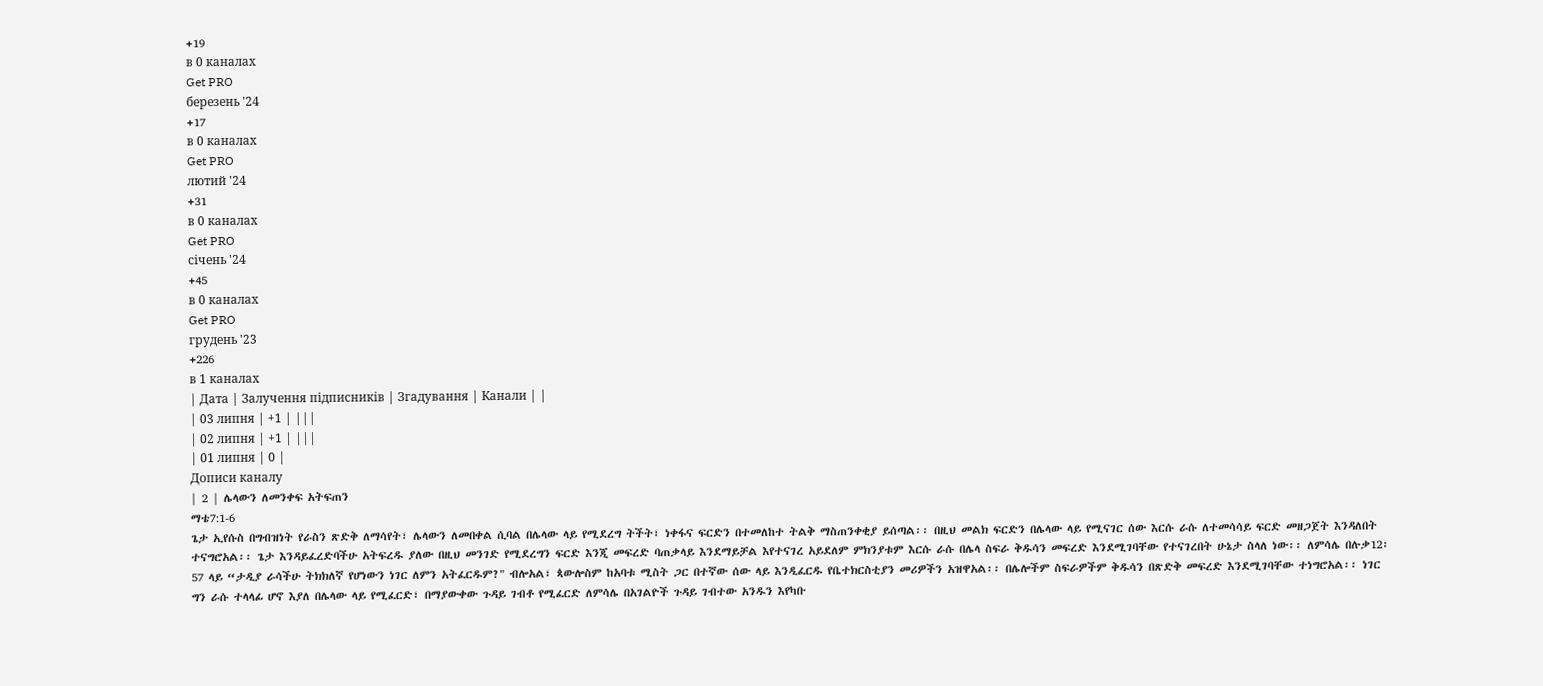+19
в 0 каналах
Get PRO
березень '24
+17
в 0 каналах
Get PRO
лютий '24
+31
в 0 каналах
Get PRO
січень '24
+45
в 0 каналах
Get PRO
грудень '23
+226
в 1 каналах
| Дата | Залучення підписників | Згадування | Канали | |
| 03 липня | +1 | |||
| 02 липня | +1 | |||
| 01 липня | 0 |
Дописи каналу
| 2 | ሌላውን ለመንቀፍ አትፍጠን
ማቴ7:1-6
ጌታ ኢየሱስ በግብዝነት የራስን ጽድቅ ለማሳየት፣ ሌላውን ለመበቀል ሲባል በሌላው ላይ የሚደረግ ትችት፣ ነቀፋና ፍርድን በተመለከተ ትልቅ ማስጠንቀቂያ ይሰጣል፡፡ በዚህ መልክ ፍርድን በሌላው ላይ የሚናገር ሰው እርሱ ራሱ ለተመሳሳይ ፍርድ መዘጋጀት እንዳለበት ተናግሮአል፡፡ ጌታ እንዳይፈረድባችሁ አትፍረዱ ያለው በዚህ መንገድ የሚደረግን ፍርድ እንጂ መፍረድ ባጠቃላይ እንደማይቻል እየተናገረ አይደለም ምክንያቱም እርሱ ራሱ በሌላ ስፍራ ቅዱሳን መፍረድ እንደሚገባቸው የተናገረበት ሁኔታ ስላለ ነው፡፡ ለምሳሌ በሉቃ12፡57 ላይ “ታዲያ ራሳችሁ ትክክለኛ የሆነውን ነገር ለምን አትፈርዱም?" ብሎአል፣ ጳውሎስም ከአባቱ ሚስት ጋር በተኛው ሰው ላይ እንዲፈርዱ የቤተክርስቲያን መሪዎችን አዝዋአል፡፡ በሌሎችም ስፍራዎችም ቅዱሳን በጽድቅ መፍረድ እንደሚገባቸው ተነግሮአል፡፡ ነገር ግን ራሱ ተላላፊ ሆኖ እያለ በሌላው ላይ የሚፈርድ፣ በማያውቀው ጉዳይ ገብቶ የሚፈርድ ለምሳሌ በአገልዮች ጉዳይ ገብተው አንዱን እየካቡ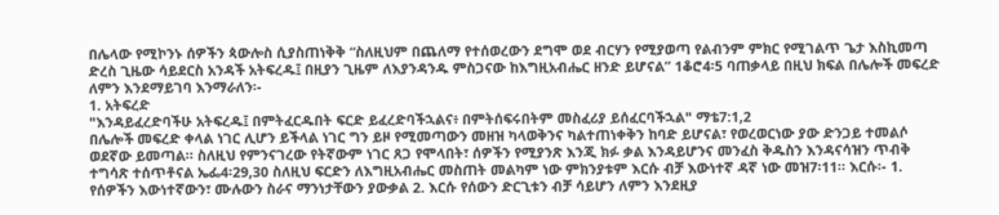በሌላው የሚኮንኑ ሰዎችን ጳውሎስ ሲያስጠነቅቅ “ስለዚህም በጨለማ የተሰወረውን ደግሞ ወደ ብርሃን የሚያወጣ የልብንም ምክር የሚገልጥ ጌታ እስኪመጣ ድረስ ጊዜው ሳይደርስ አንዳች አትፍረዱ፤ በዚያን ጊዜም ለእያንዳንዱ ምስጋናው ከእግዚአብሔር ዘንድ ይሆናል” 1ቆሮ4፡5 ባጠቃላይ በዚህ ክፍል በሌሎች መፍረድ ለምን እንደማይገባ እንማራለን፡-
1. አትፍረድ
"እንዳይፈረድባችሁ አትፍረዱ፤ በምትፈርዱበት ፍርድ ይፈረድባችኋልና፥ በምትሰፍሩበትም መስፈሪያ ይሰፈርባችኋል" ማቴ7:1,2
በሌሎች መፍረድ ቀላል ነገር ሊሆን ይችላል ነገር ግን ይዞ የሚመጣውን መዘዝ ካላወቅንና ካልተጠነቀቅን ከባድ ይሆናል፣ የወረወርነው ያው ድንጋይ ተመልሶ ወደኛው ይመጣል፡፡ ስለዚህ የምንናገረው የትኛውም ነገር ጸጋ የሞላበት፣ ሰዎችን የሚያንጽ እንጂ ክፉ ቃል እንዳይሆንና መንፈስ ቅዱስን እንዳናሳዝን ጥብቅ ተግሳጽ ተሰጥቶናል ኤፌ4፡29,30 ስለዚህ ፍርድን ለእግዚአብሔር መስጠት መልካም ነው ምክንያቱም እርሱ ብቻ እውነተኛ ዳኛ ነው መዝ7፡11፡፡ እርሱ፡- 1. የሰዎችን እውነተኛውን፣ ሙሉውን ስራና ማንነታቸውን ያውቃል 2. እርሱ የሰውን ድርጊቱን ብቻ ሳይሆን ለምን እንደዚያ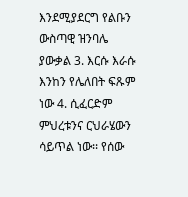እንደሚያደርግ የልቡን ውስጣዊ ዝንባሌ ያውቃል 3. እርሱ እራሱ እንከን የሌለበት ፍጹም ነው 4. ሲፈርድም ምህረቱንና ርህራሄውን ሳይጥል ነው፡፡ የሰው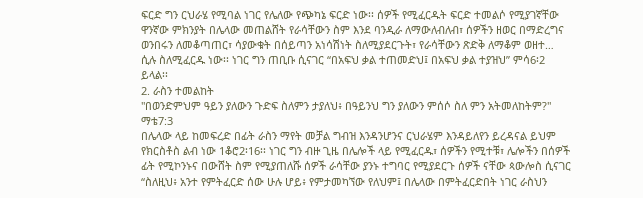ፍርድ ግን ርህራሄ የሚባል ነገር የሌለው የጭካኔ ፍርድ ነው፡፡ ሰዎች የሚፈርዱት ፍርድ ተመልሶ የሚያገኛቸው ዋንኛው ምክንያት በሌላው መጠልሸት የራሳቸውን ስም እንደ ባንዲራ ለማውለብለብ፣ ሰዎችን ዘወር በማድረግና ወንበሩን ለመቆጣጠር፣ ሳያውቁት በሰይጣን አነሳሽነት ስለሚያደርጉት፣ የራሳቸውን ጽድቅ ለማቆም ወዘተ… ሲሉ ስለሚፈርዱ ነው፡፡ ነገር ግን ጠቢቡ ሲናገር “በአፍህ ቃል ተጠመድህ፤ በአፍህ ቃል ተያዝህ” ምሳ6፡2 ይላል፡፡
2. ራስን ተመልከት
"በወንድምህም ዓይን ያለውን ጉድፍ ስለምን ታያለህ፥ በዓይንህ ግን ያለውን ምሰሶ ስለ ምን አትመለከትም?" ማቴ7:3
በሌላው ላይ ከመፍረድ በፊት ራስን ማየት መቻል ግብዝ እንዳንሆንና ርህራሄም እንዳይለየን ይረዳናል ይህም የክርስቶስ ልብ ነው 1ቆሮ2፡16፡፡ ነገር ግን ብዙ ጊዜ በሌሎች ላይ የሚፈርዱ፣ ሰዎችን የሚተቹ፣ ሌሎችን በሰዎች ፊት የሚኮንኑና በውሸት ስም የሚያጠለሹ ሰዎች ራሳቸው ያንኑ ተግባር የሚያደርጉ ሰዎች ናቸው ጳውሎስ ሲናገር “ስለዚህ፥ አንተ የምትፈርድ ሰው ሁሉ ሆይ፥ የምታመካኘው የለህም፤ በሌላው በምትፈርድበት ነገር ራስህን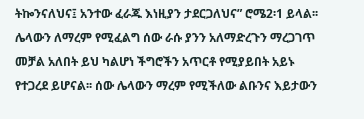ትኰንናለህና፤ አንተው ፈራጁ እነዚያን ታደርጋለህና” ሮሜ2፡1 ይላል፡፡ ሌላውን ለማረም የሚፈልግ ሰው ራሱ ያንን አለማድረጉን ማረጋገጥ መቻል አለበት ይህ ካልሆነ ችግሮችን አጥርቶ የሚያይበት አይኑ የተጋረደ ይሆናል፡፡ ሰው ሌላውን ማረም የሚችለው ልቡንና እይታውን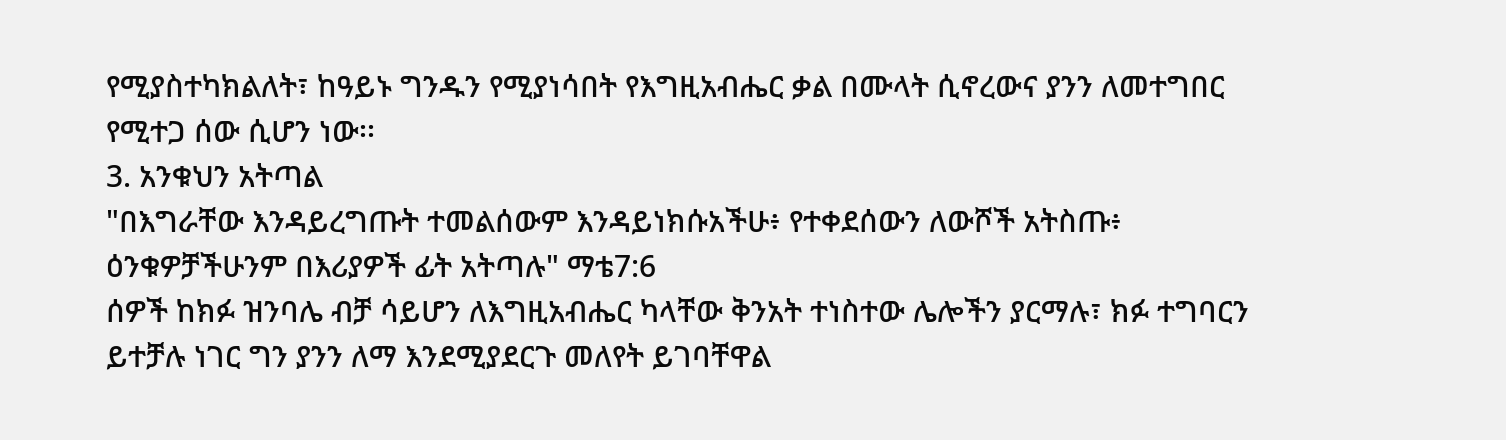የሚያስተካክልለት፣ ከዓይኑ ግንዱን የሚያነሳበት የእግዚአብሔር ቃል በሙላት ሲኖረውና ያንን ለመተግበር የሚተጋ ሰው ሲሆን ነው፡፡
3. አንቁህን አትጣል
"በእግራቸው እንዳይረግጡት ተመልሰውም እንዳይነክሱአችሁ፥ የተቀደሰውን ለውሾች አትስጡ፥ ዕንቁዎቻችሁንም በእሪያዎች ፊት አትጣሉ" ማቴ7:6
ሰዎች ከክፉ ዝንባሌ ብቻ ሳይሆን ለእግዚአብሔር ካላቸው ቅንአት ተነስተው ሌሎችን ያርማሉ፣ ክፉ ተግባርን ይተቻሉ ነገር ግን ያንን ለማ እንደሚያደርጉ መለየት ይገባቸዋል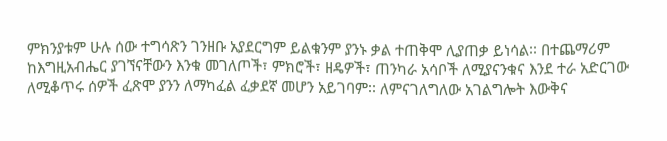ምክንያቱም ሁሉ ሰው ተግሳጽን ገንዘቡ አያደርግም ይልቁንም ያንኑ ቃል ተጠቅሞ ሊያጠቃ ይነሳል፡፡ በተጨማሪም ከእግዚአብሔር ያገኘናቸውን እንቁ መገለጦች፣ ምክሮች፣ ዘዴዎች፣ ጠንካራ አሳቦች ለሚያናንቁና እንደ ተራ አድርገው ለሚቆጥሩ ሰዎች ፈጽሞ ያንን ለማካፈል ፈቃደኛ መሆን አይገባም፡፡ ለምናገለግለው አገልግሎት እውቅና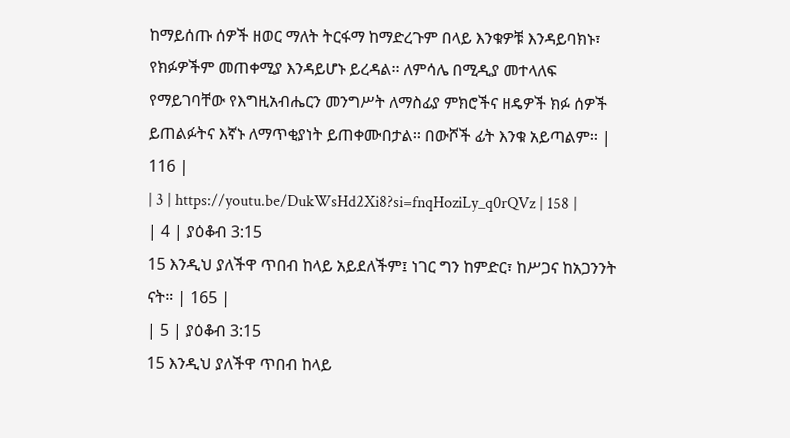ከማይሰጡ ሰዎች ዘወር ማለት ትርፋማ ከማድረጉም በላይ እንቁዎቹ እንዳይባክኑ፣ የክፉዎችም መጠቀሚያ እንዳይሆኑ ይረዳል፡፡ ለምሳሌ በሚዲያ መተላለፍ የማይገባቸው የእግዚአብሔርን መንግሥት ለማስፊያ ምክሮችና ዘዴዎች ክፉ ሰዎች ይጠልፉትና እኛኑ ለማጥቂያነት ይጠቀሙበታል፡፡ በውሾች ፊት እንቁ አይጣልም፡፡ | 116 |
| 3 | https://youtu.be/DukWsHd2Xi8?si=fnqHoziLy_q0rQVz | 158 |
| 4 | ያዕቆብ 3:15
15 እንዲህ ያለችዋ ጥበብ ከላይ አይደለችም፤ ነገር ግን ከምድር፣ ከሥጋና ከአጋንንት ናት። | 165 |
| 5 | ያዕቆብ 3:15
15 እንዲህ ያለችዋ ጥበብ ከላይ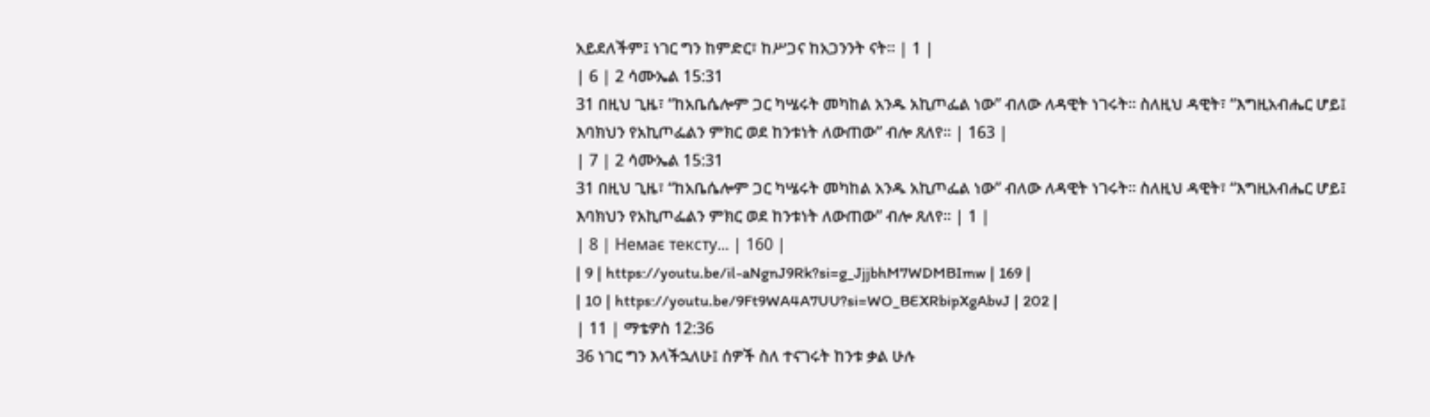አይደለችም፤ ነገር ግን ከምድር፣ ከሥጋና ከአጋንንት ናት። | 1 |
| 6 | 2 ሳሙኤል 15:31
31 በዚህ ጊዜ፣ “ከአቤሴሎም ጋር ካሤሩት መካከል አንዱ አኪጦፌል ነው” ብለው ለዳዊት ነገሩት። ስለዚህ ዳዊት፣ “እግዚአብሔር ሆይ፤ እባክህን የአኪጦፌልን ምክር ወደ ከንቱነት ለውጠው” ብሎ ጸለየ። | 163 |
| 7 | 2 ሳሙኤል 15:31
31 በዚህ ጊዜ፣ “ከአቤሴሎም ጋር ካሤሩት መካከል አንዱ አኪጦፌል ነው” ብለው ለዳዊት ነገሩት። ስለዚህ ዳዊት፣ “እግዚአብሔር ሆይ፤ እባክህን የአኪጦፌልን ምክር ወደ ከንቱነት ለውጠው” ብሎ ጸለየ። | 1 |
| 8 | Немає тексту... | 160 |
| 9 | https://youtu.be/il-aNgnJ9Rk?si=g_JjjbhM7WDMBImw | 169 |
| 10 | https://youtu.be/9Ft9WA4A7UU?si=WO_BEXRbipXgAbvJ | 202 |
| 11 | ማቴዎስ 12:36
36 ነገር ግን እላችኋለሁ፤ ሰዎች ስለ ተናገሩት ከንቱ ቃል ሁሉ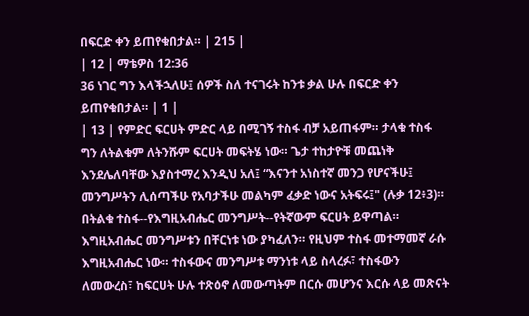በፍርድ ቀን ይጠየቁበታል። | 215 |
| 12 | ማቴዎስ 12:36
36 ነገር ግን እላችኋለሁ፤ ሰዎች ስለ ተናገሩት ከንቱ ቃል ሁሉ በፍርድ ቀን ይጠየቁበታል። | 1 |
| 13 | የምድር ፍርሀት ምድር ላይ በሚገኝ ተስፋ ብቻ አይጠፋም። ታላቁ ተስፋ ግን ለትልቁም ለትንሹም ፍርሀት መፍትሄ ነው። ጌታ ተከታዮቹ መጨነቅ እንደሌለባቸው እያስተማረ እንዲህ አለ፤ “እናንተ አነስተኛ መንጋ የሆናችሁ፤ መንግሥትን ሊሰጣችሁ የአባታችሁ መልካም ፈቃድ ነውና አትፍሩ፤" (ሉቃ 12፥3)። በትልቁ ተስፋ--የእግዚአብሔር መንግሥት--የትኛውም ፍርሀት ይዋጣል። እግዚአብሔር መንግሥቱን በቸርነቱ ነው ያካፈለን። የዚህም ተስፋ መተማመኛ ራሱ እግዚአብሔር ነው። ተስፋውና መንግሥቱ ማንነቱ ላይ ስላረፉ፣ ተስፋውን ለመውረስ፣ ከፍርሀት ሁሉ ተጽዕኖ ለመውጣትም በርሱ መሆንና እርሱ ላይ መጽናት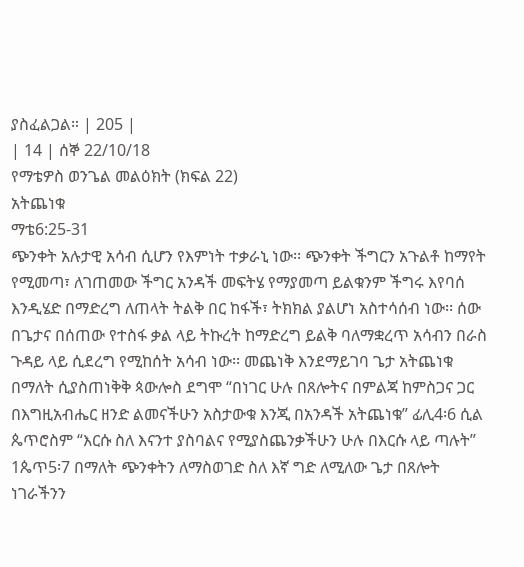ያስፈልጋል። | 205 |
| 14 | ሰኞ 22/10/18
የማቴዎስ ወንጌል መልዕክት (ክፍል 22)
አትጨነቁ
ማቴ6:25-31
ጭንቀት አሉታዊ አሳብ ሲሆን የእምነት ተቃራኒ ነው፡፡ ጭንቀት ችግርን አጉልቶ ከማየት የሚመጣ፣ ለገጠመው ችግር አንዳች መፍትሄ የማያመጣ ይልቁንም ችግሩ እየባሰ እንዲሄድ በማድረግ ለጠላት ትልቅ በር ከፋች፣ ትክክል ያልሆነ አስተሳሰብ ነው፡፡ ሰው በጌታና በሰጠው የተስፋ ቃል ላይ ትኩረት ከማድረግ ይልቅ ባለማቋረጥ አሳብን በራስ ጉዳይ ላይ ሲደረግ የሚከሰት አሳብ ነው፡፡ መጨነቅ እንደማይገባ ጌታ አትጨነቁ በማለት ሲያስጠነቅቅ ጳውሎስ ደግሞ “በነገር ሁሉ በጸሎትና በምልጃ ከምስጋና ጋር በእግዚአብሔር ዘንድ ልመናችሁን አስታውቁ እንጂ በአንዳች አትጨነቁ” ፊሊ4፡6 ሲል ጴጥሮስም “እርሱ ስለ እናንተ ያስባልና የሚያስጨንቃችሁን ሁሉ በእርሱ ላይ ጣሉት” 1ጴጥ5፡7 በማለት ጭንቀትን ለማስወገድ ስለ እኛ ግድ ለሚለው ጌታ በጸሎት ነገራችንን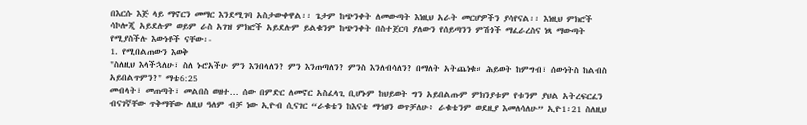በእርሱ እጅ ላይ ማኖርን መማር እንደሚገባ አስታውቀዋል፡፡ ጌታም ከጭንቀት ለመውጣት እነዚህ አራት መርሆዎችን ያሳየናል፡፡ እነዚህ ምክሮች ሳኮሎጂ አይደሉም ወይም ራስ አገዝ ምክሮች አይደሉም ይልቁንም ከጭንቀት በስተጀርባ ያለውን የሰይጣንን ምሽጎች ማፈራረስና ነጻ ማውጣት የሚያስችሉ እውነቶች ናቸው፡-
1. የሚበልጠውን እወቅ
"ስለዚህ እላችኋለሁ፣ ስለ ኑሮአችሁ ምን እንበላለን? ምን እንጠጣለን? ምንስ እንለብሳለን? በማለት አትጨነቁ። ሕይወት ከምግብ፣ ሰውነትስ ከልብስ አይበልጥምን?" ማቴ6:25
መብላት፣ መጠጣት፣ መልበስ ወዘተ… ሰው በምድር ለመኖር አስፈላጊ ቢሆኑም ከህይወት ግን አይበልጡም ምክንያቱም የቱንም ያህል አትረፍርፈን ብናገኛቸው ጥቅማቸው ለዚህ ዓለም ብቻ ነው ኢዮብ ሲናገር “ራቁቴን ከእናቴ ማኅፀን ወጥቻለሁ፥ ራቁቴንም ወደዚያ እመለሳለሁ” ኢዮ1፡21 ስለዚህ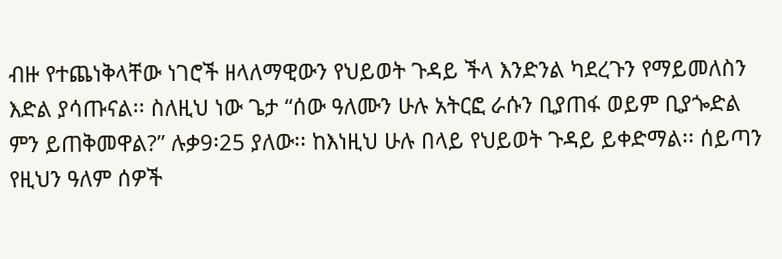ብዙ የተጨነቅላቸው ነገሮች ዘላለማዊውን የህይወት ጉዳይ ችላ እንድንል ካደረጉን የማይመለስን እድል ያሳጡናል፡፡ ስለዚህ ነው ጌታ “ሰው ዓለሙን ሁሉ አትርፎ ራሱን ቢያጠፋ ወይም ቢያጐድል ምን ይጠቅመዋል?” ሉቃ9፡25 ያለው፡፡ ከእነዚህ ሁሉ በላይ የህይወት ጉዳይ ይቀድማል፡፡ ሰይጣን የዚህን ዓለም ሰዎች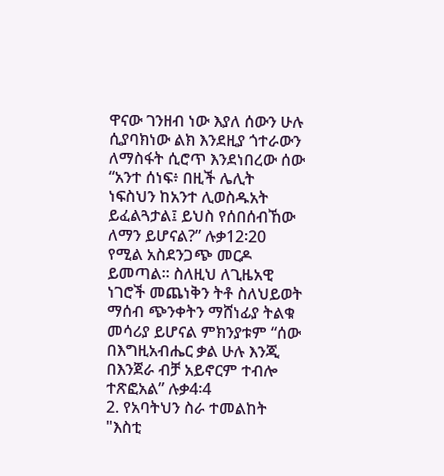ዋናው ገንዘብ ነው እያለ ሰውን ሁሉ ሲያባክነው ልክ እንደዚያ ጎተራውን ለማስፋት ሲሮጥ እንደነበረው ሰው “አንተ ሰነፍ፥ በዚች ሌሊት ነፍስህን ከአንተ ሊወስዱአት ይፈልጓታል፤ ይህስ የሰበሰብኸው ለማን ይሆናል?” ሉቃ12፡20 የሚል አስደንጋጭ መርዶ ይመጣል፡፡ ስለዚህ ለጊዜአዊ ነገሮች መጨነቅን ትቶ ስለህይወት ማሰብ ጭንቀትን ማሸነፊያ ትልቁ መሳሪያ ይሆናል ምክንያቱም “ሰው በእግዚአብሔር ቃል ሁሉ እንጂ በእንጀራ ብቻ አይኖርም ተብሎ ተጽፎአል” ሉቃ4፡4
2. የአባትህን ስራ ተመልከት
"እስቲ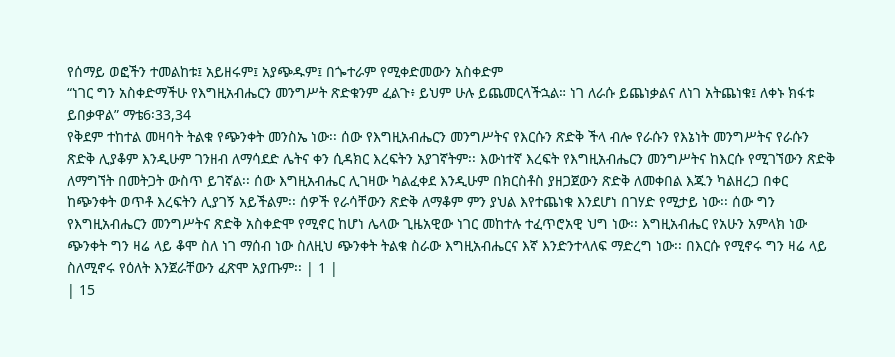የሰማይ ወፎችን ተመልከቱ፤ አይዘሩም፤ አያጭዱም፤ በጐተራም የሚቀድመውን አስቀድም
“ነገር ግን አስቀድማችሁ የእግዚአብሔርን መንግሥት ጽድቁንም ፈልጉ፥ ይህም ሁሉ ይጨመርላችኋል። ነገ ለራሱ ይጨነቃልና ለነገ አትጨነቁ፤ ለቀኑ ክፋቱ ይበቃዋል” ማቴ6፡33,34
የቅደም ተከተል መዛባት ትልቁ የጭንቀት መንስኤ ነው፡፡ ሰው የእግዚአብሔርን መንግሥትና የእርሱን ጽድቅ ችላ ብሎ የራሱን የእኔነት መንግሥትና የራሱን ጽድቅ ሊያቆም እንዲሁም ገንዘብ ለማሳደድ ሌትና ቀን ሲዳክር እረፍትን አያገኛትም፡፡ እውነተኛ እረፍት የእግዚአብሔርን መንግሥትና ከእርሱ የሚገኘውን ጽድቅ ለማግኘት በመትጋት ውስጥ ይገኛል፡፡ ሰው እግዚአብሔር ሊገዛው ካልፈቀደ እንዲሁም በክርስቶስ ያዘጋጀውን ጽድቅ ለመቀበል እጁን ካልዘረጋ በቀር ከጭንቀት ወጥቶ እረፍትን ሊያገኝ አይችልም፡፡ ሰዎች የራሳቸውን ጽድቅ ለማቆም ምን ያህል እየተጨነቁ እንደሆነ በገሃድ የሚታይ ነው፡፡ ሰው ግን የእግዚአብሔርን መንግሥትና ጽድቅ አስቀድሞ የሚኖር ከሆነ ሌላው ጊዜአዊው ነገር መከተሉ ተፈጥሮአዊ ህግ ነው፡፡ እግዚአብሔር የአሁን አምላክ ነው ጭንቀት ግን ዛሬ ላይ ቆሞ ስለ ነገ ማሰብ ነው ስለዚህ ጭንቀት ትልቁ ስራው እግዚአብሔርና እኛ እንድንተላለፍ ማድረግ ነው፡፡ በእርሱ የሚኖሩ ግን ዛሬ ላይ ስለሚኖሩ የዕለት እንጀራቸውን ፈጽሞ አያጡም፡፡ | 1 |
| 15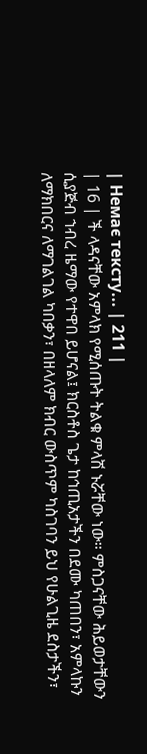| Немає тексту... | 211 |
| 16 | ች ላዳናቸው አምላክ የሚሰጡት ትልቁ ምላሽ ኑሯቸው ነው። ምስጋናቸው ሕይወታቸውን ሲያጅብ ኀብረ ዜማው የተዋበ ይሆናል፤ ክርስቶስ ጌታ ከኅጢአታችን በደሙ ካጠበን፣ አምላኩን ለማክበርና ለማገልገል ካበቃን፣ በዘላለም ክብር ውስጥም ካስገባን ይህ የሁልጊዜ ደስታችን፣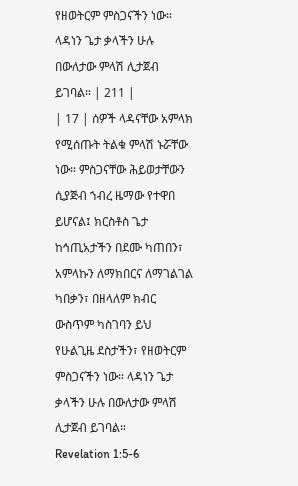የዘወትርም ምስጋናችን ነው። ላዳነን ጌታ ቃላችን ሁሉ በውለታው ምላሽ ሊታጀብ ይገባል። | 211 |
| 17 | ሰዎች ላዳናቸው አምላክ የሚሰጡት ትልቁ ምላሽ ኑሯቸው ነው። ምስጋናቸው ሕይወታቸውን ሲያጅብ ኀብረ ዜማው የተዋበ ይሆናል፤ ክርስቶስ ጌታ ከኅጢአታችን በደሙ ካጠበን፣ አምላኩን ለማክበርና ለማገልገል ካበቃን፣ በዘላለም ክብር ውስጥም ካስገባን ይህ የሁልጊዜ ደስታችን፣ የዘወትርም ምስጋናችን ነው። ላዳነን ጌታ ቃላችን ሁሉ በውለታው ምላሽ ሊታጀብ ይገባል።
Revelation 1:5-6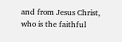and from Jesus Christ, who is the faithful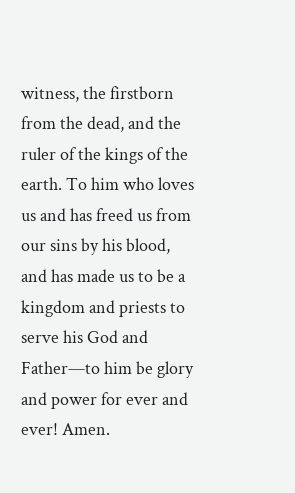witness, the firstborn from the dead, and the ruler of the kings of the earth. To him who loves us and has freed us from our sins by his blood, and has made us to be a kingdom and priests to serve his God and Father—to him be glory and power for ever and ever! Amen.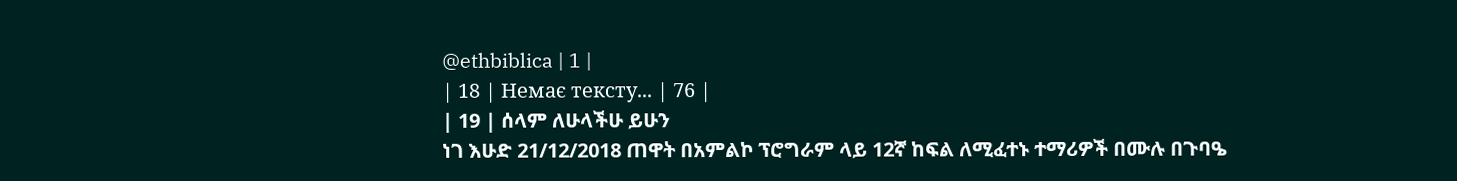@ethbiblica | 1 |
| 18 | Немає тексту... | 76 |
| 19 | ሰላም ለሁላችሁ ይሁን
ነገ እሁድ 21/12/2018 ጠዋት በአምልኮ ፕሮግራም ላይ 12ኛ ከፍል ለሚፈተኑ ተማሪዎች በሙሉ በጉባዔ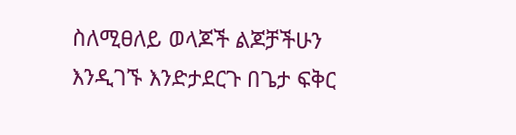ስለሚፀለይ ወላጆች ልጆቻችሁን እንዲገኙ እንድታደርጉ በጌታ ፍቅር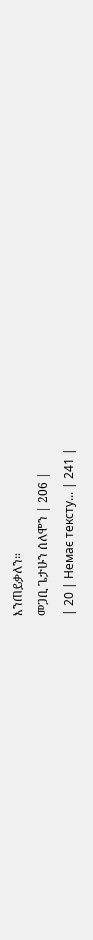እንጠይቃለን።
መጋቢ ጌታሁን ሰለሞን | 206 |
| 20 | Немає тексту... | 241 |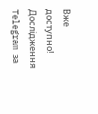Вже доступно! Дослідження Telegram за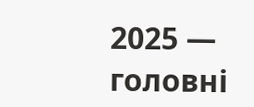2025 — головні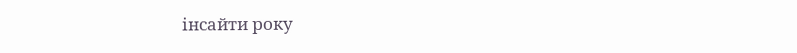інсайти року